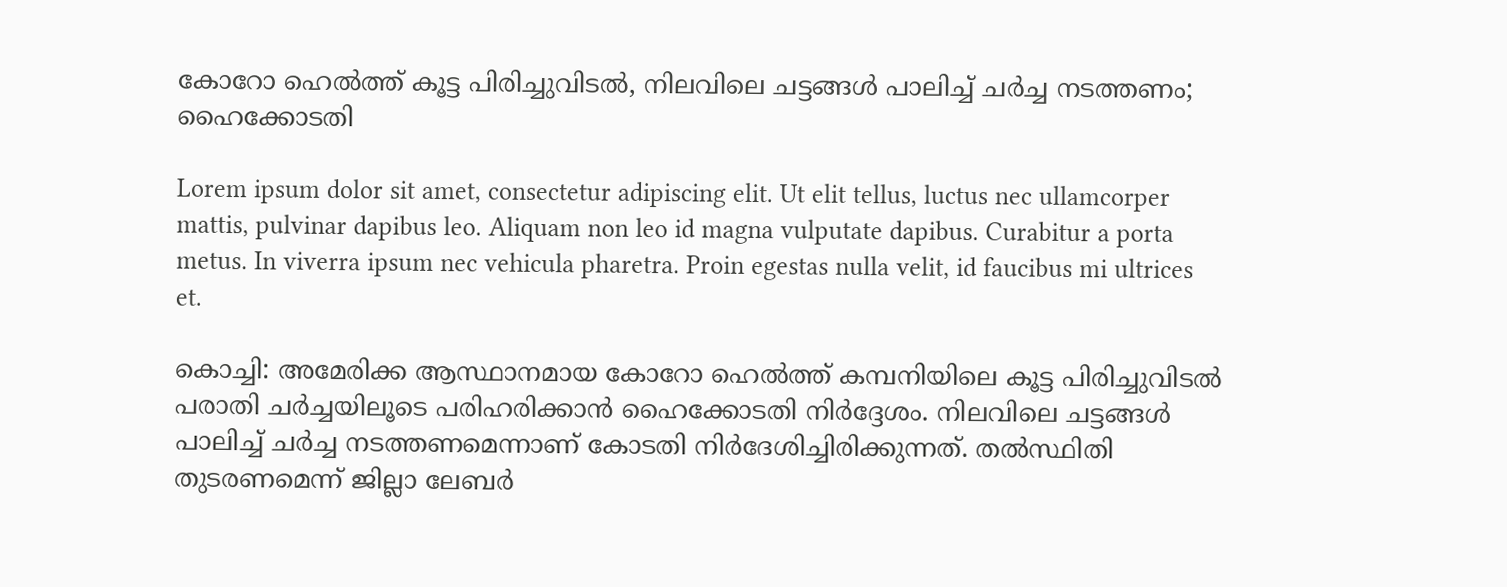കോറോ ഹെല്‍ത്ത് കൂട്ട പിരിച്ചുവിടല്‍, നിലവിലെ ചട്ടങ്ങള്‍ പാലിച്ച് ചര്‍ച്ച നടത്തണം; ഹൈക്കോടതി

Lorem ipsum dolor sit amet, consectetur adipiscing elit. Ut elit tellus, luctus nec ullamcorper mattis, pulvinar dapibus leo. Aliquam non leo id magna vulputate dapibus. Curabitur a porta metus. In viverra ipsum nec vehicula pharetra. Proin egestas nulla velit, id faucibus mi ultrices et.

കൊച്ചി: അമേരിക്ക ആസ്ഥാനമായ കോറോ ഹെല്‍ത്ത് കമ്പനിയിലെ കൂട്ട പിരിച്ചുവിടല്‍ പരാതി ചര്‍ച്ചയിലൂടെ പരിഹരിക്കാന്‍ ഹൈക്കോടതി നിര്‍ദ്ദേശം. നിലവിലെ ചട്ടങ്ങള്‍ പാലിച്ച് ചര്‍ച്ച നടത്തണമെന്നാണ് കോടതി നിര്‍ദേശിച്ചിരിക്കുന്നത്. തല്‍സ്ഥിതി തുടരണമെന്ന് ജില്ലാ ലേബര്‍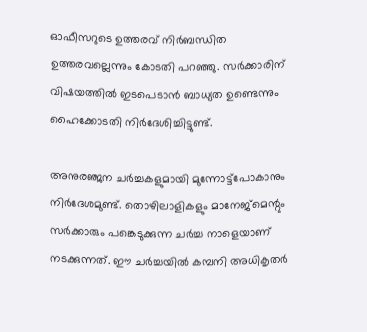ഓഫീസറുടെ ഉത്തരവ് നിര്‍ബന്ധിത ഉത്തരവല്ലെന്നും കോടതി പറഞ്ഞു. സര്‍ക്കാരിന് വിഷയത്തില്‍ ഇടപെടാന്‍ ബാധ്യത ഉണ്ടെന്നും ഹൈക്കോടതി നിര്‍ദേശിച്ചിട്ടുണ്ട്.

അനുരഞ്ജന ചര്‍ച്ചകളുമായി മുന്നോട്ട്‌പോകാനും നിര്‍ദേശമുണ്ട്. തൊഴിലാളികളും മാനേജ്‌മെന്റും സര്‍ക്കാരും പങ്കെടുക്കുന്ന ചര്‍ച്ച നാളെയാണ് നടക്കുന്നത്. ഈ ചര്‍ച്ചയില്‍ കമ്പനി അധികൃതര്‍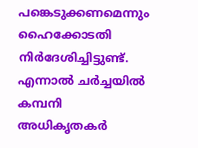പങ്കെടുക്കണമെന്നും ഹൈക്കോടതി നിര്‍ദേശിച്ചിട്ടുണ്ട്. എന്നാല്‍ ചര്‍ച്ചയില്‍ കമ്പനി അധികൃതകര്‍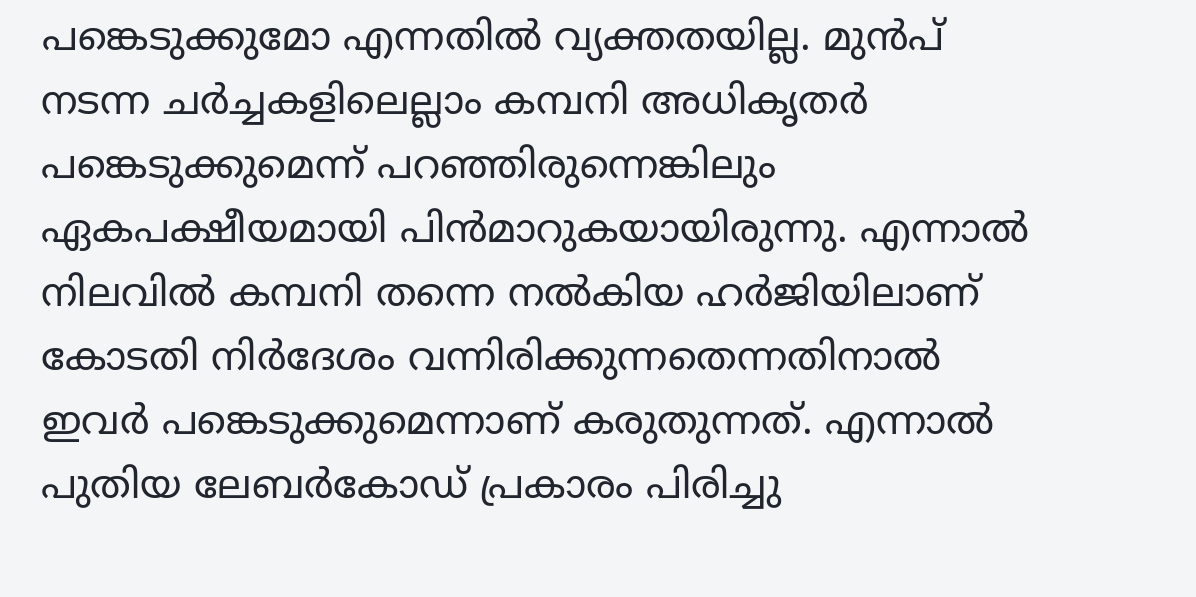പങ്കെടുക്കുമോ എന്നതില്‍ വ്യക്തതയില്ല. മുന്‍പ് നടന്ന ചര്‍ച്ചകളിലെല്ലാം കമ്പനി അധികൃതര്‍ പങ്കെടുക്കുമെന്ന് പറഞ്ഞിരുന്നെങ്കിലും ഏകപക്ഷീയമായി പിന്‍മാറുകയായിരുന്നു. എന്നാല്‍ നിലവില്‍ കമ്പനി തന്നെ നല്‍കിയ ഹര്‍ജിയിലാണ് കോടതി നിര്‍ദേശം വന്നിരിക്കുന്നതെന്നതിനാല്‍ ഇവര്‍ പങ്കെടുക്കുമെന്നാണ് കരുതുന്നത്. എന്നാല്‍ പുതിയ ലേബര്‍കോഡ് പ്രകാരം പിരിച്ചു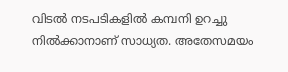വിടല്‍ നടപടികളില്‍ കമ്പനി ഉറച്ചു നില്‍ക്കാനാണ് സാധ്യത. അതേസമയം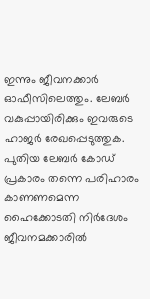ഇന്നും ജീവനക്കാര്‍ ഓഫീസിലെത്തും. ലേബര്‍ വകുപ്പായിരിക്കും ഇവരുടെ ഹാജര്‍ രേഖപ്പെടുത്തുക. പുതിയ ലേബര്‍ കോഡ് പ്രകാരം തന്നെ പരിഹാരം കാണണമെന്ന ഹൈക്കോടതി നിര്‍ദേശം ജീവനമക്കാരില്‍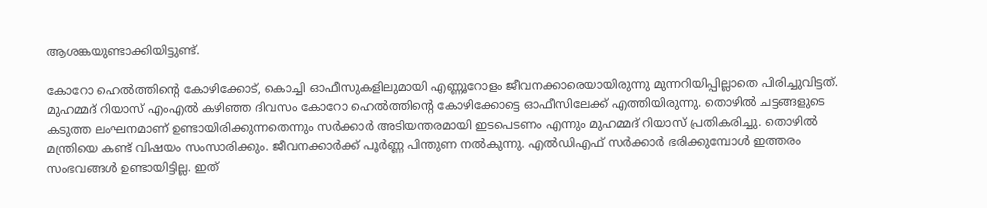ആശങ്കയുണ്ടാക്കിയിട്ടുണ്ട്.

കോറോ ഹെല്‍ത്തിന്റെ കോഴിക്കോട്, കൊച്ചി ഓഫീസുകളിലുമായി എണ്ണൂറോളം ജീവനക്കാരെയായിരുന്നു മുന്നറിയിപ്പില്ലാതെ പിരിച്ചുവിട്ടത്. മുഹമ്മദ് റിയാസ് എംഎല്‍ കഴിഞ്ഞ ദിവസം കോറോ ഹെല്‍ത്തിന്റെ കോഴിക്കോട്ടെ ഓഫീസിലേക്ക് എത്തിയിരുന്നു. തൊഴില്‍ ചട്ടങ്ങളുടെ കടുത്ത ലംഘനമാണ് ഉണ്ടായിരിക്കുന്നതെന്നും സര്‍ക്കാര്‍ അടിയന്തരമായി ഇടപെടണം എന്നും മുഹമ്മദ് റിയാസ് പ്രതികരിച്ചു. തൊഴില്‍ മന്ത്രിയെ കണ്ട് വിഷയം സംസാരിക്കും. ജീവനക്കാര്‍ക്ക് പൂര്‍ണ്ണ പിന്തുണ നല്‍കുന്നു. എല്‍ഡിഎഫ് സര്‍ക്കാര്‍ ഭരിക്കുമ്പോള്‍ ഇത്തരം സംഭവങ്ങള്‍ ഉണ്ടായിട്ടില്ല. ഇത്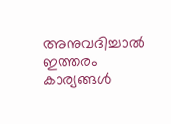അനുവദിച്ചാല്‍ ഇത്തരം കാര്യങ്ങള്‍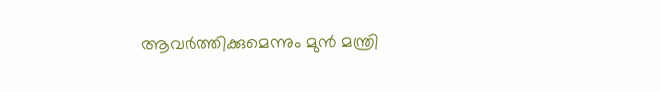ആവര്‍ത്തിക്കുമെന്നും മുന്‍ മന്ത്രി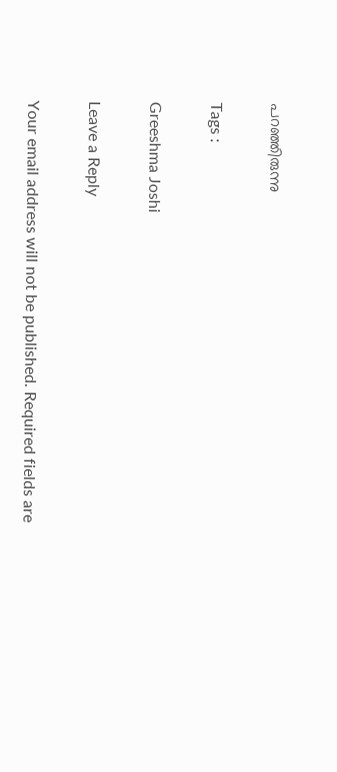പറഞ്ഞിരുന്നു

Tags :

Greeshma Joshi

Leave a Reply

Your email address will not be published. Required fields are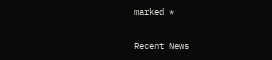marked *

Recent News